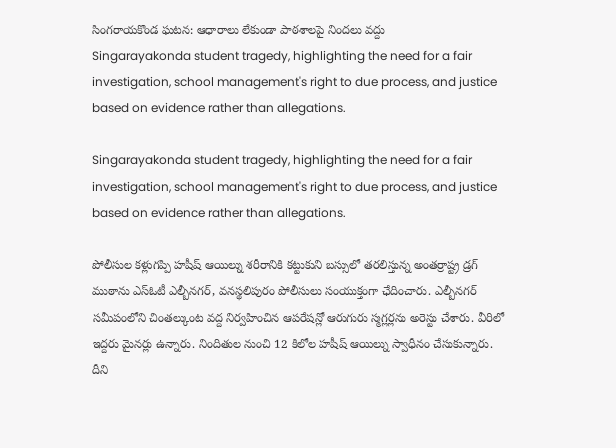సింగరాయకొండ ఘటన: ఆధారాలు లేకుండా పాఠశాలపై నిందలు వద్దు
Singarayakonda student tragedy, highlighting the need for a fair investigation, school management's right to due process, and justice based on evidence rather than allegations.

Singarayakonda student tragedy, highlighting the need for a fair investigation, school management's right to due process, and justice based on evidence rather than allegations.

పోలీసుల కళ్లుగప్పి హషీష్ ఆయిల్ను శరీరానికి కట్టుకుని బస్సులో తరలిస్తున్న అంతర్రాష్ట్ర డ్రగ్ ముఠాను ఎస్ఓటీ ఎల్బీనగర్, వనస్థలిపురం పోలీసులు సంయుక్తంగా ఛేదించారు. ఎల్బీనగర్ సమీపంలోని చింతల్కుంట వద్ద నిర్వహించిన ఆపరేషన్లో ఆరుగురు స్మగ్లర్లను అరెస్టు చేశారు. వీరిలో ఇద్దరు మైనర్లు ఉన్నారు. నిందితుల నుంచి 12 కిలోల హషీష్ ఆయిల్ను స్వాధీనం చేసుకున్నారు. దీని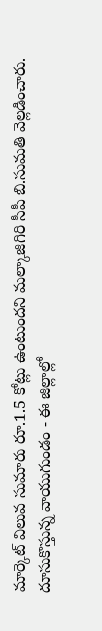మార్కెట్ విలువ సుమారు రూ.1.5 కోట్లు ఉంటుందని మల్కాజిగిరి సీపీ బి.సుమతి వెల్లడించారు. దూసుకొస్తున్న వాయుగుండం - ఈ జిల్లాల్లో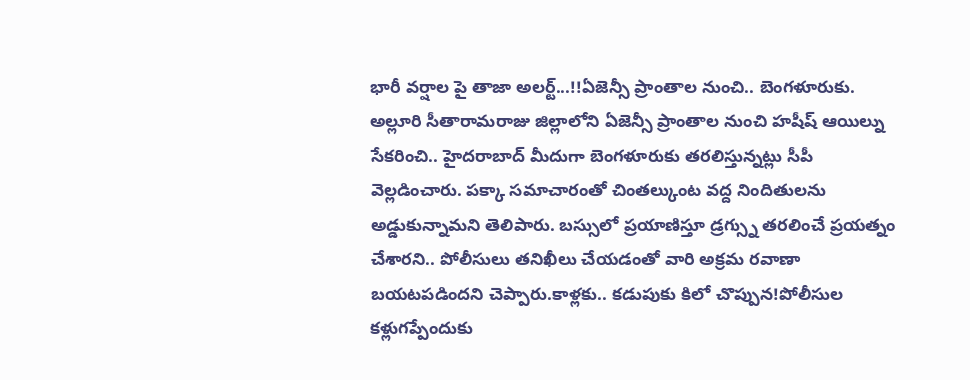భారీ వర్షాల పై తాజా అలర్ట్...!!ఏజెన్సీ ప్రాంతాల నుంచి.. బెంగళూరుకు. అల్లూరి సీతారామరాజు జిల్లాలోని ఏజెన్సీ ప్రాంతాల నుంచి హషీష్ ఆయిల్ను సేకరించి.. హైదరాబాద్ మీదుగా బెంగళూరుకు తరలిస్తున్నట్లు సీపీ వెల్లడించారు. పక్కా సమాచారంతో చింతల్కుంట వద్ద నిందితులను అడ్డుకున్నామని తెలిపారు. బస్సులో ప్రయాణిస్తూ డ్రగ్స్ను తరలించే ప్రయత్నం చేశారని.. పోలీసులు తనిఖీలు చేయడంతో వారి అక్రమ రవాణా బయటపడిందని చెప్పారు.కాళ్లకు.. కడుపుకు కిలో చొప్పున!పోలీసుల కళ్లుగప్పేందుకు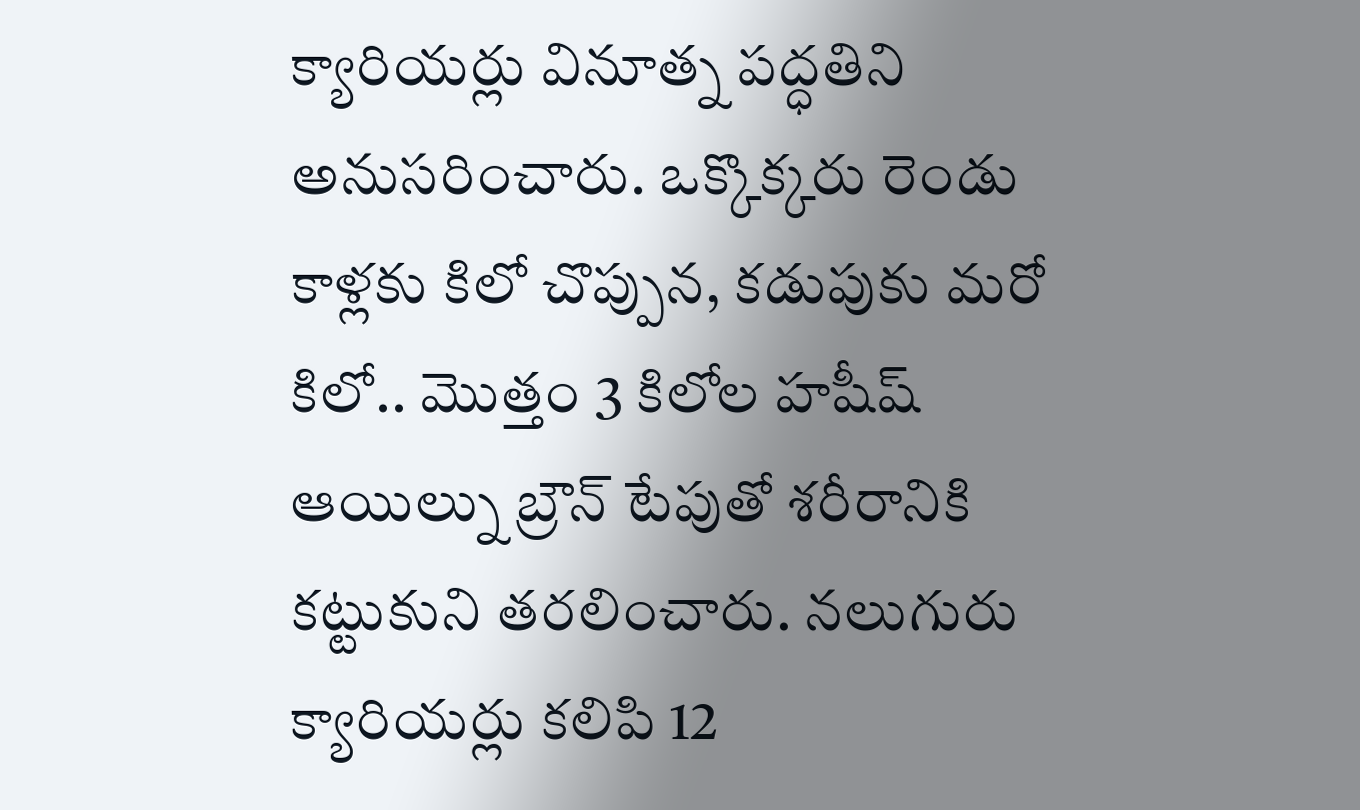క్యారియర్లు వినూత్న పద్ధతిని అనుసరించారు. ఒక్కొక్కరు రెండు కాళ్లకు కిలో చొప్పున, కడుపుకు మరో కిలో.. మొత్తం 3 కిలోల హషీష్ ఆయిల్ను బ్రౌన్ టేపుతో శరీరానికి కట్టుకుని తరలించారు. నలుగురు క్యారియర్లు కలిపి 12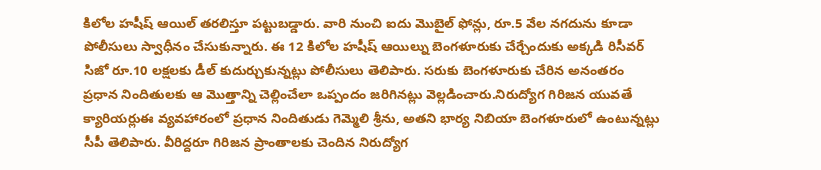కిలోల హషీష్ ఆయిల్ తరలిస్తూ పట్టుబడ్డారు. వారి నుంచి ఐదు మొబైల్ ఫోన్లు, రూ.5 వేల నగదును కూడా పోలీసులు స్వాధీనం చేసుకున్నారు. ఈ 12 కిలోల హషీష్ ఆయిల్ను బెంగళూరుకు చేర్చేందుకు అక్కడి రిసీవర్ సిజో రూ.10 లక్షలకు డీల్ కుదుర్చుకున్నట్లు పోలీసులు తెలిపారు. సరుకు బెంగళూరుకు చేరిన అనంతరం ప్రధాన నిందితులకు ఆ మొత్తాన్ని చెల్లించేలా ఒప్పందం జరిగినట్లు వెల్లడించారు.నిరుద్యోగ గిరిజన యువతే క్యారియర్లుఈ వ్యవహారంలో ప్రధాన నిందితుడు గెమ్మెలి శ్రీను, అతని భార్య నిబియా బెంగళూరులో ఉంటున్నట్లు సీపీ తెలిపారు. వీరిద్దరూ గిరిజన ప్రాంతాలకు చెందిన నిరుద్యోగ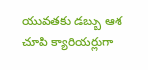యువతకు డబ్బు ఆశ చూపి క్యారియర్లుగా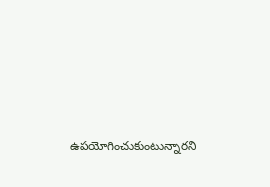ఉపయోగించుకుంటున్నారని